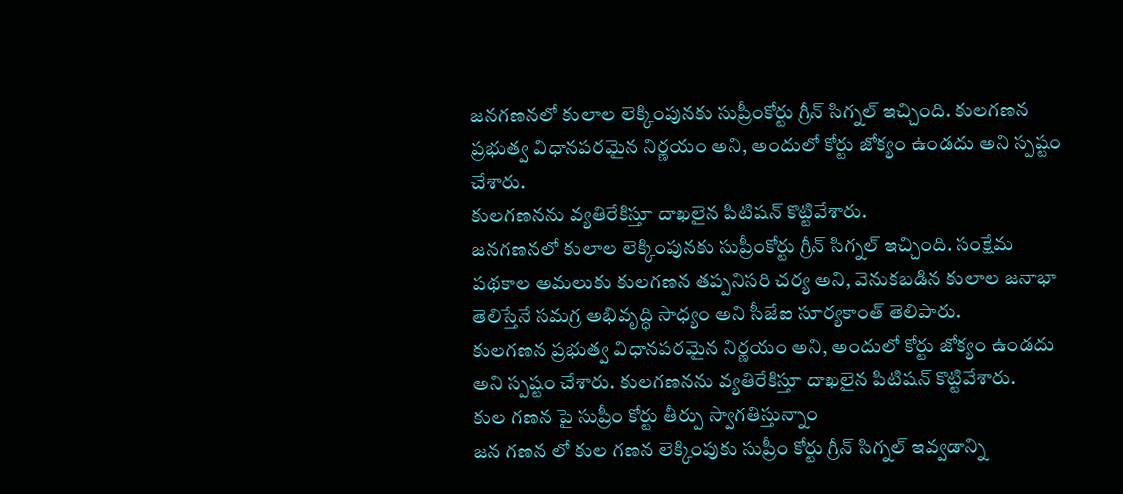జనగణనలో కులాల లెక్కింపునకు సుప్రీంకోర్టు గ్రీన్ సిగ్నల్ ఇచ్చింది. కులగణన ప్రభుత్వ విధానపరమైన నిర్ణయం అని, అందులో కోర్టు జోక్యం ఉండదు అని స్పష్టం చేశారు.
కులగణనను వ్యతిరేకిస్తూ దాఖలైన పిటిషన్ కొట్టివేశారు.
జనగణనలో కులాల లెక్కింపునకు సుప్రీంకోర్టు గ్రీన్ సిగ్నల్ ఇచ్చింది. సంక్షేమ పథకాల అమలుకు కులగణన తప్పనిసరి చర్య అని, వెనుకబడిన కులాల జనాభా తెలిస్తేనే సమగ్ర అభివృద్ధి సాధ్యం అని సీజేఐ సూర్యకాంత్ తెలిపారు.
కులగణన ప్రభుత్వ విధానపరమైన నిర్ణయం అని, అందులో కోర్టు జోక్యం ఉండదు అని స్పష్టం చేశారు. కులగణనను వ్యతిరేకిస్తూ దాఖలైన పిటిషన్ కొట్టివేశారు.
కుల గణన పై సుప్రీం కోర్టు తీర్పు స్వాగతిస్తున్నాం
జన గణన లో కుల గణన లెక్కింపుకు సుప్రీం కోర్టు గ్రీన్ సిగ్నల్ ఇవ్వడాన్ని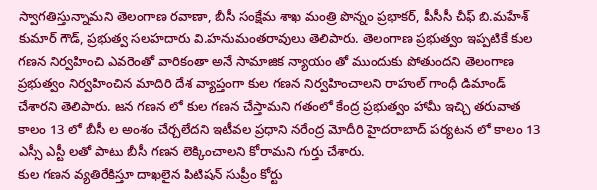స్వాగతిస్తున్నామని తెలంగాణ రవాణా, బీసీ సంక్షేమ శాఖ మంత్రి పొన్నం ప్రభాకర్, పీసీసీ చీఫ్ బి.మహేశ్ కుమార్ గౌడ్, ప్రభుత్వ సలహదారు వి.హనుమంతరావులు తెలిపారు. తెలంగాణ ప్రభుత్వం ఇప్పటికే కుల గణన నిర్వహించి ఎవరెంతో వారికంతా అనే సామాజిక న్యాయం తో ముందుకు పోతుందని తెలంగాణ ప్రభుత్వం నిర్వహించిన మాదిరి దేశ వ్యాప్తంగా కుల గణన నిర్వహించాలని రాహుల్ గాంధీ డిమాండ్ చేశారని తెలిపారు. జన గణన లో కుల గణన చేస్తామని గతంలో కేంద్ర ప్రభుత్వం హామీ ఇచ్చి తరువాత కాలం 13 లో బీసీ ల అంశం చేర్చలేదని ఇటీవల ప్రధాని నరేంద్ర మోదీరి హైదరాబాద్ పర్యటన లో కాలం 13 ఎస్సీ ఎస్టీ లతో పాటు బీసీ గణన లెక్కించాలని కోరామని గుర్తు చేశారు.
కుల గణన వ్యతిరేకిస్తూ దాఖలైన పిటిషన్ సుప్రీం కోర్టు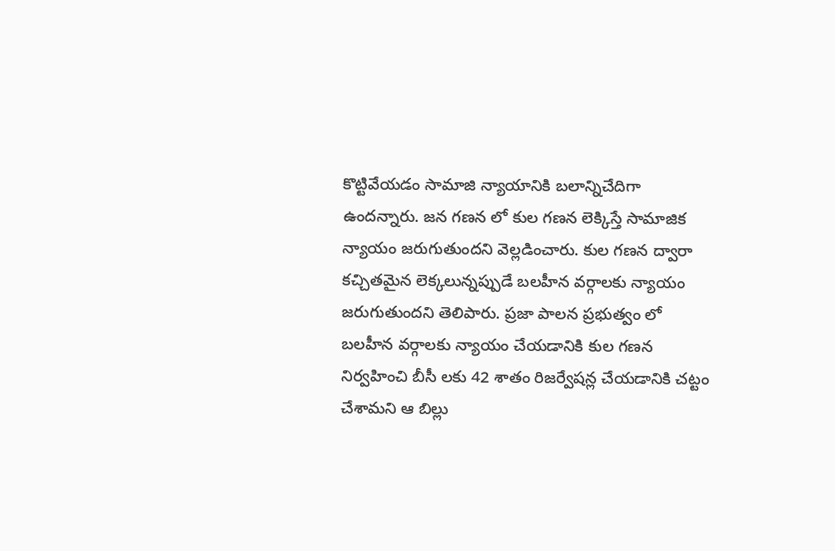కొట్టివేయడం సామాజి న్యాయానికి బలాన్నిచేదిగా ఉందన్నారు. జన గణన లో కుల గణన లెక్కిస్తే సామాజిక న్యాయం జరుగుతుందని వెల్లడించారు. కుల గణన ద్వారా కచ్చితమైన లెక్కలున్నప్పుడే బలహీన వర్గాలకు న్యాయం జరుగుతుందని తెలిపారు. ప్రజా పాలన ప్రభుత్వం లో బలహీన వర్గాలకు న్యాయం చేయడానికి కుల గణన నిర్వహించి బీసీ లకు 42 శాతం రిజర్వేషన్ల చేయడానికి చట్టం చేశామని ఆ బిల్లు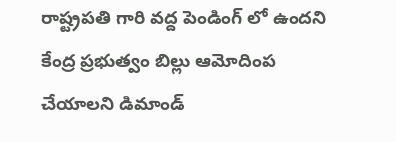రాష్ట్రపతి గారి వద్ద పెండింగ్ లో ఉందని కేంద్ర ప్రభుత్వం బిల్లు ఆమోదింప చేయాలని డిమాండ్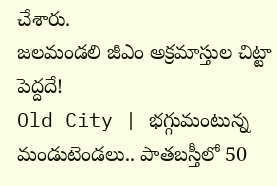చేశారు.
జలమండలి జీఎం అక్రమాస్తుల చిట్టా పెద్దదే!
Old City | భగ్గుమంటున్న మండుటెండలు.. పాతబస్తీలో 50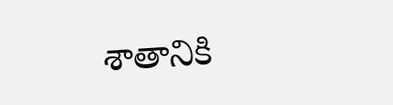శాతానికి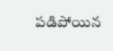పడిపోయిన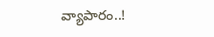వ్యాపారం..!